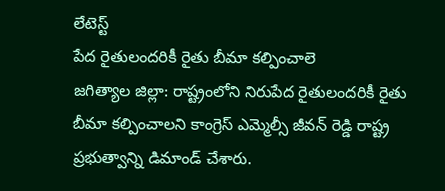లేటెస్ట్
పేద రైతులందరికీ రైతు బీమా కల్పించాలె
జగిత్యాల జిల్లా: రాష్ట్రంలోని నిరుపేద రైతులందరికీ రైతు బీమా కల్పించాలని కాంగ్రెస్ ఎమ్మెల్సీ జీవన్ రెడ్డి రాష్ట్ర ప్రభుత్వాన్ని డిమాండ్ చేశారు.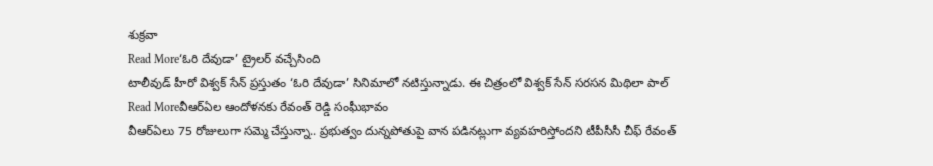శుక్రవా
Read More‘ఓరి దేవుడా’ ట్రైలర్ వచ్చేసింది
టాలీవుడ్ హీరో విశ్వక్ సేన్ ప్రస్తుతం ‘ఓరి దేవుడా’ సినిమాలో నటిస్తున్నాడు. ఈ చిత్రంలో విశ్వక్ సేన్ సరసన మిథిలా పాల్
Read Moreవీఆర్ఏల ఆందోళనకు రేవంత్ రెడ్డి సంఘీభావం
వీఆర్ఏలు 75 రోజులుగా సమ్మె చేస్తున్నా.. ప్రభుత్వం దున్నపోతుపై వాన పడినట్లుగా వ్యవహరిస్తోందని టీపీసీసీ చీఫ్ రేవంత్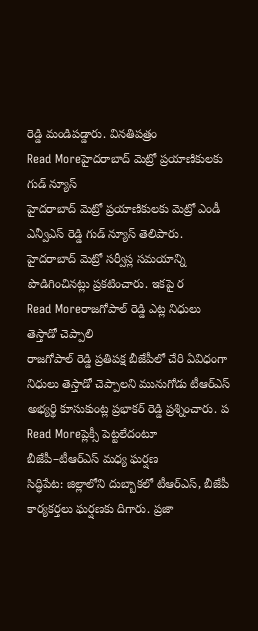రెడ్డి మండిపడ్డారు. వినతిపత్రం
Read Moreహైదరాబాద్ మెట్రో ప్రయాణికులకు గుడ్ న్యూస్
హైదరాబాద్ మెట్రో ప్రయాణికులకు మెట్రో ఎండీ ఎన్వీఎస్ రెడ్డి గుడ్ న్యూస్ తెలిపారు. హైదరాబాద్ మెట్రో సర్వీస్ల సమయాన్ని పొడిగించినట్లు ప్రకటించారు. ఇకపై ర
Read Moreరాజగోపాల్ రెడ్డి ఎట్ల నిధులు తెస్తాడో చెప్పాలి
రాజగోపాల్ రెడ్డి ప్రతిపక్ష బీజేపీలో చేరి ఏవిధంగా నిధులు తెస్తాడో చెప్పాలని మునుగోడు టీఆర్ఎస్ అభ్యర్థి కూసుకుంట్ల ప్రభాకర్ రెడ్డి ప్రశ్నించారు. ప
Read Moreప్లెక్సీ పెట్టలేదంటూ బీజేపీ–టీఆర్ఎస్ మధ్య ఘర్షణ
సిద్ధిపేట: జిల్లాలోని దుబ్బాకలో టీఆర్ఎస్, బీజేపీ కార్యకర్తలు ఘర్షణకు దిగారు. ప్రజా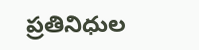ప్రతినిధుల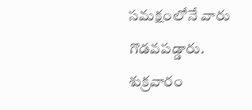సమక్షంలోనే వారు గొడవపడ్డారు. శుక్రవారం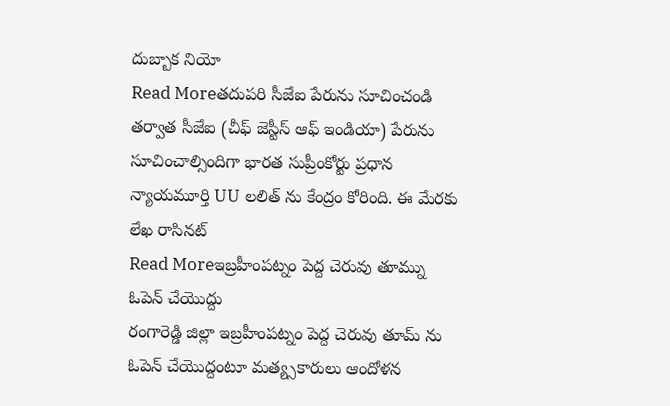దుబ్బాక నియో
Read Moreతదుపరి సీజేఐ పేరును సూచించండి
తర్వాత సీజేఐ (చీఫ్ జెస్టీస్ ఆఫ్ ఇండియా) పేరును సూచించాల్సిందిగా భారత సుప్రీంకోర్టు ప్రధాన న్యాయమూర్తి UU లలిత్ ను కేంద్రం కోరింది. ఈ మేరకు లేఖ రాసినట్
Read Moreఇబ్రహీంపట్నం పెద్ద చెరువు తూమ్ను ఓపెన్ చేయొద్దు
రంగారెడ్డి జిల్లా ఇబ్రహీంపట్నం పెద్ద చెరువు తూమ్ ను ఓపెన్ చేయొద్దంటూ మత్య్సకారులు ఆందోళన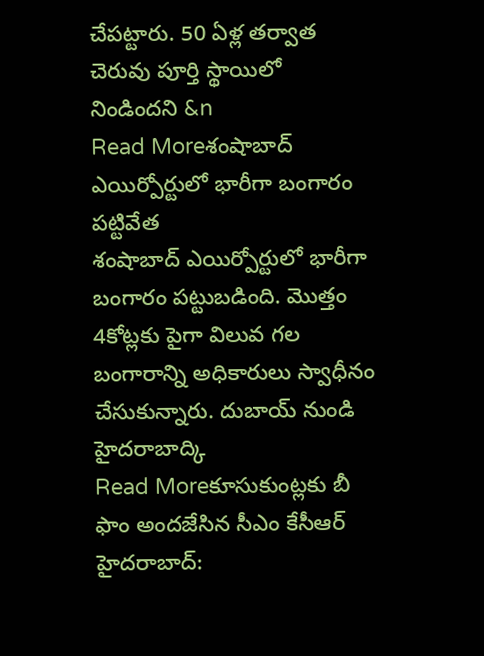చేపట్టారు. 50 ఏళ్ల తర్వాత చెరువు పూర్తి స్థాయిలో నిండిందని &n
Read Moreశంషాబాద్ ఎయిర్పోర్టులో భారీగా బంగారం పట్టివేత
శంషాబాద్ ఎయిర్పోర్టులో భారీగా బంగారం పట్టుబడింది. మొత్తం 4కోట్లకు పైగా విలువ గల బంగారాన్ని అధికారులు స్వాధీనం చేసుకున్నారు. దుబాయ్ నుండి హైదరాబాద్కి
Read Moreకూసుకుంట్లకు బీ ఫాం అందజేసిన సీఎం కేసీఆర్
హైదరాబాద్: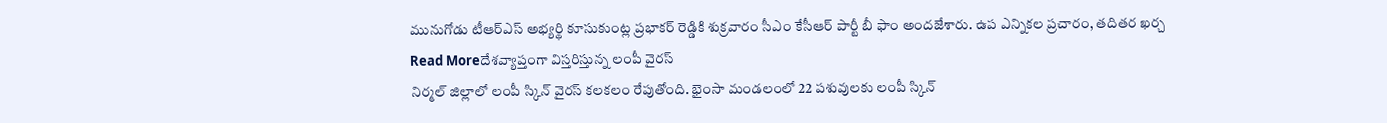మునుగోడు టీఆర్ఎస్ అభ్యర్థి కూసుకుంట్ల ప్రభాకర్ రెడ్డికి శుక్రవారం సీఎం కేసీఆర్ పార్టీ బీ ఫాం అందజేశారు. ఉప ఎన్నికల ప్రచారం, తదితర ఖర్చ
Read Moreదేశవ్యాప్తంగా విస్తరిస్తున్న లంపీ వైరస్
నిర్మల్ జిల్లాలో లంపీ స్కిన్ వైరస్ కలకలం రేపుతోంది. భైంసా మండలంలో 22 పశువులకు లంపీ స్కిన్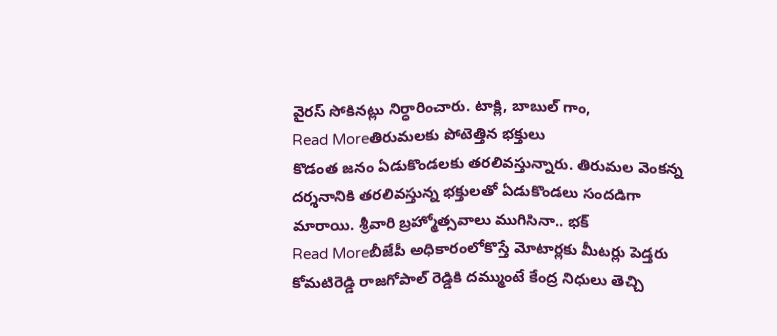వైరస్ సోకినట్లు నిర్ధారించారు. టాక్లి, బాబుల్ గాం,
Read Moreతిరుమలకు పోటెత్తిన భక్తులు
కొడంత జనం ఏడుకొండలకు తరలివస్తున్నారు. తిరుమల వెంకన్న దర్శనానికి తరలివస్తున్న భక్తులతో ఏడుకొండలు సందడిగా మారాయి. శ్రీవారి బ్రహ్మోత్సవాలు ముగిసినా.. భక్
Read Moreబీజేపీ అధికారంలోకొస్తే మోటార్లకు మీటర్లు పెడ్తరు
కోమటిరెడ్డి రాజగోపాల్ రెడ్డికి దమ్ముంటే కేంద్ర నిధులు తెచ్చి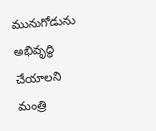మునుగోడును అభివృద్ధి చేయాలని మంత్రి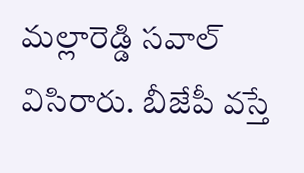మల్లారెడ్డి సవాల్ విసిరారు. బీజేపీ వస్తే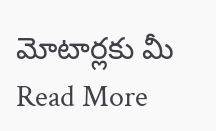మోటార్లకు మీ
Read More